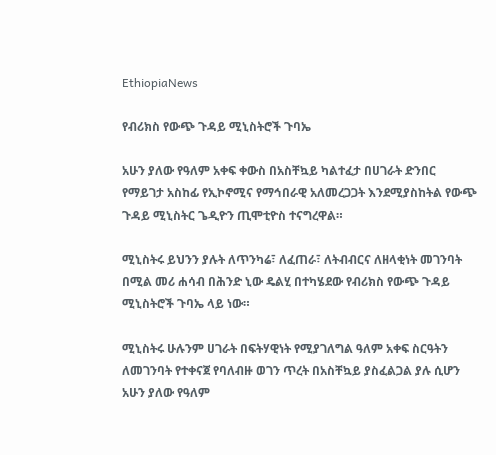EthiopiaNews

የብሪክስ የውጭ ጉዳይ ሚኒስትሮች ጉባኤ

አሁን ያለው የዓለም አቀፍ ቀውስ በአስቸኳይ ካልተፈታ በሀገራት ድንበር የማይገታ አስከፊ የኢኮኖሚና የማኅበራዊ አለመረጋጋት እንደሚያስከትል የውጭ ጉዳይ ሚኒስትር ጌዲዮን ጢሞቲዮስ ተናግረዋል።

ሚኒስትሩ ይህንን ያሉት ለጥንካሬ፣ ለፈጠራ፣ ለትብብርና ለዘላቂነት መገንባት በሚል መሪ ሐሳብ በሕንድ ኒው ዴልሂ በተካሄደው የብሪክስ የውጭ ጉዳይ ሚኒስትሮች ጉባኤ ላይ ነው።

ሚኒስትሩ ሁሉንም ሀገራት በፍትሃዊነት የሚያገለግል ዓለም አቀፍ ስርዓትን ለመገንባት የተቀናጀ የባለብዙ ወገን ጥረት በአስቸኳይ ያስፈልጋል ያሉ ሲሆን አሁን ያለው የዓለም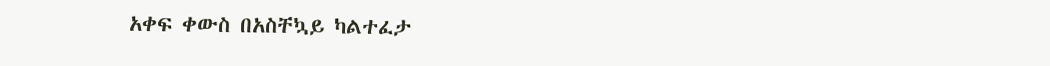አቀፍ ቀውስ በአስቸኳይ ካልተፈታ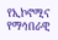የኢኮኖሚና የማኅበራዊ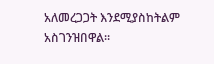አለመረጋጋት እንደሚያስከትልም አስገንዝበዋል።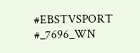#EBSTVSPORT
#_7696_WN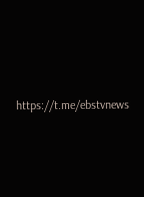https://t.me/ebstvnews